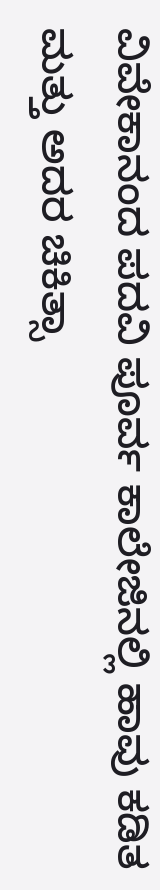ವಿವೇಕಾನಂದ ಪದವಿ ಪೂರ್ವ ಕಾಲೇಜಿನಲ್ಲಿ ಹಾವು ಕಡಿತ ಮತ್ತು ಅದರ ಚಿಕಿತ್ಸಾ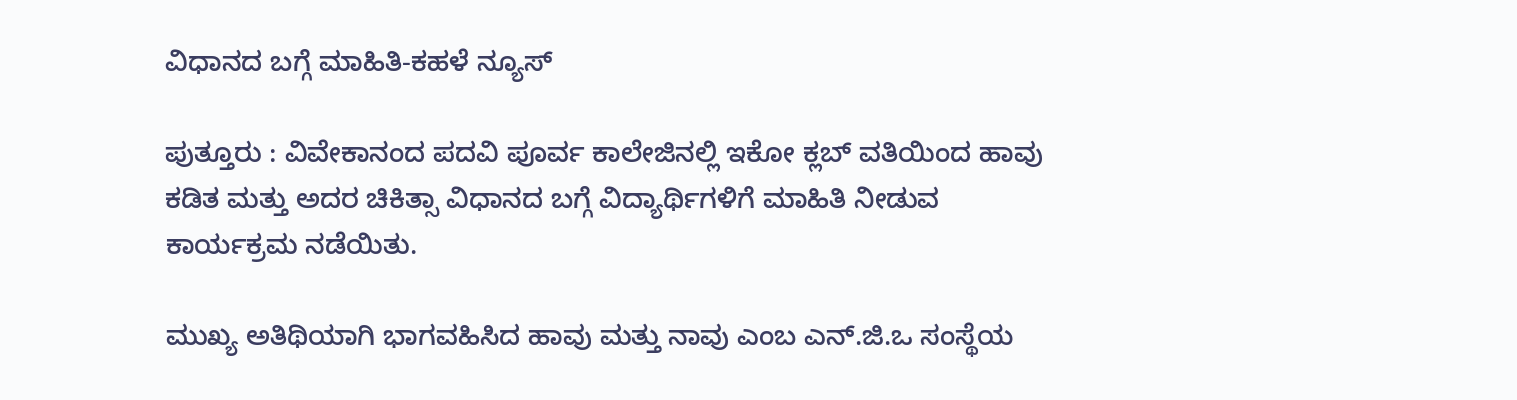ವಿಧಾನದ ಬಗ್ಗೆ ಮಾಹಿತಿ-ಕಹಳೆ ನ್ಯೂಸ್

ಪುತ್ತೂರು : ವಿವೇಕಾನಂದ ಪದವಿ ಪೂರ್ವ ಕಾಲೇಜಿನಲ್ಲಿ ಇಕೋ ಕ್ಲಬ್ ವತಿಯಿಂದ ಹಾವು ಕಡಿತ ಮತ್ತು ಅದರ ಚಿಕಿತ್ಸಾ ವಿಧಾನದ ಬಗ್ಗೆ ವಿದ್ಯಾರ್ಥಿಗಳಿಗೆ ಮಾಹಿತಿ ನೀಡುವ ಕಾರ್ಯಕ್ರಮ ನಡೆಯಿತು.

ಮುಖ್ಯ ಅತಿಥಿಯಾಗಿ ಭಾಗವಹಿಸಿದ ಹಾವು ಮತ್ತು ನಾವು ಎಂಬ ಎನ್.ಜಿ.ಒ ಸಂಸ್ಥೆಯ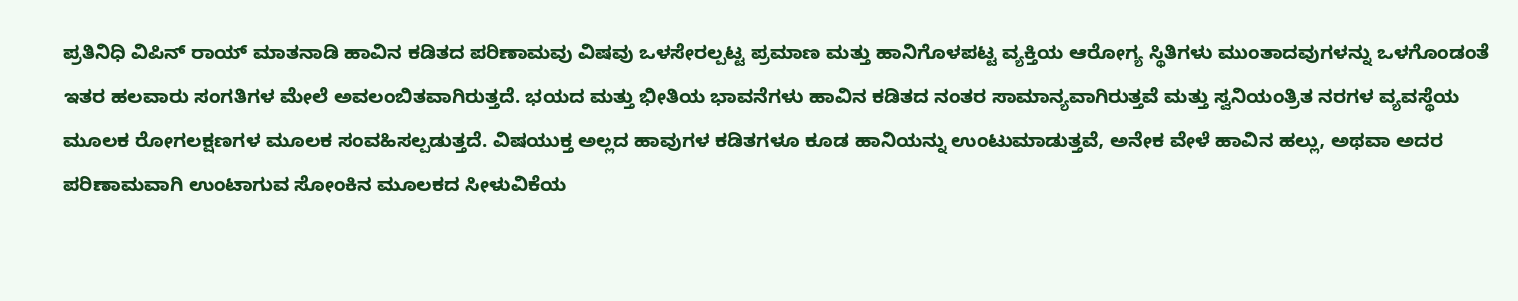ಪ್ರತಿನಿಧಿ ವಿಪಿನ್ ರಾಯ್ ಮಾತನಾಡಿ ಹಾವಿನ ಕಡಿತದ ಪರಿಣಾಮವು ವಿಷವು ಒಳಸೇರಲ್ಪಟ್ಟ ಪ್ರಮಾಣ ಮತ್ತು ಹಾನಿಗೊಳಪಟ್ಟ ವ್ಯಕ್ತಿಯ ಆರೋಗ್ಯ ಸ್ಥಿತಿಗಳು ಮುಂತಾದವುಗಳನ್ನು ಒಳಗೊಂಡಂತೆ ಇತರ ಹಲವಾರು ಸಂಗತಿಗಳ ಮೇಲೆ ಅವಲಂಬಿತವಾಗಿರುತ್ತದೆ. ಭಯದ ಮತ್ತು ಭೀತಿಯ ಭಾವನೆಗಳು ಹಾವಿನ ಕಡಿತದ ನಂತರ ಸಾಮಾನ್ಯವಾಗಿರುತ್ತವೆ ಮತ್ತು ಸ್ವನಿಯಂತ್ರಿತ ನರಗಳ ವ್ಯವಸ್ಥೆಯ ಮೂಲಕ ರೋಗಲಕ್ಷಣಗಳ ಮೂಲಕ ಸಂವಹಿಸಲ್ಪಡುತ್ತದೆ. ವಿಷಯುಕ್ತ ಅಲ್ಲದ ಹಾವುಗಳ ಕಡಿತಗಳೂ ಕೂಡ ಹಾನಿಯನ್ನು ಉಂಟುಮಾಡುತ್ತವೆ, ಅನೇಕ ವೇಳೆ ಹಾವಿನ ಹಲ್ಲು, ಅಥವಾ ಅದರ ಪರಿಣಾಮವಾಗಿ ಉಂಟಾಗುವ ಸೋಂಕಿನ ಮೂಲಕದ ಸೀಳುವಿಕೆಯ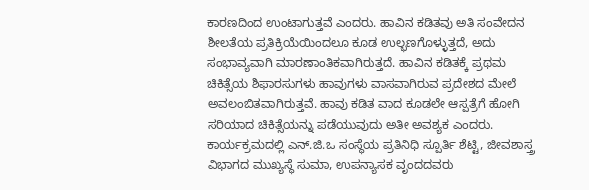ಕಾರಣದಿಂದ ಉಂಟಾಗುತ್ತವೆ ಎಂದರು. ಹಾವಿನ ಕಡಿತವು ಅತಿ ಸಂವೇದನ ಶೀಲತೆಯ ಪ್ರತಿಕ್ರಿಯೆಯಿಂದಲೂ ಕೂಡ ಉಲ್ಭಣಗೊಳ್ಳುತ್ತದೆ, ಅದು ಸಂಭಾವ್ಯವಾಗಿ ಮಾರಣಾಂತಿಕವಾಗಿರುತ್ತದೆ. ಹಾವಿನ ಕಡಿತಕ್ಕೆ ಪ್ರಥಮ ಚಿಕಿತ್ಸೆಯ ಶಿಫಾರಸುಗಳು ಹಾವುಗಳು ವಾಸವಾಗಿರುವ ಪ್ರದೇಶದ ಮೇಲೆ ಅವಲಂಬಿತವಾಗಿರುತ್ತವೆ. ಹಾವು ಕಡಿತ ವಾದ ಕೂಡಲೇ ಆಸ್ಪತ್ರೆಗೆ ಹೋಗಿ ಸರಿಯಾದ ಚಿಕಿತ್ಸೆಯನ್ನು ಪಡೆಯುವುದು ಅತೀ ಅವಶ್ಯಕ ಎಂದರು. ಕಾರ್ಯಕ್ರಮದಲ್ಲಿ ಎನ್.ಜಿ.ಒ ಸಂಸ್ಥೆಯ ಪ್ರತಿನಿಧಿ ಸ್ಪೂರ್ತಿ ಶೆಟ್ಟಿ, ಜೀವಶಾಸ್ತ್ರ ವಿಭಾಗದ ಮುಖ್ಯಸ್ಥೆ ಸುಮಾ, ಉಪನ್ಯಾಸಕ ವೃಂದದವರು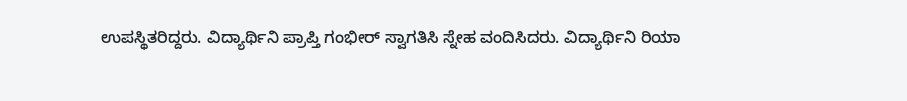ಉಪಸ್ಥಿತರಿದ್ದರು. ವಿದ್ಯಾರ್ಥಿನಿ ಪ್ರಾಪ್ತಿ ಗಂಭೀರ್ ಸ್ವಾಗತಿಸಿ ಸ್ನೇಹ ವಂದಿಸಿದರು. ವಿದ್ಯಾರ್ಥಿನಿ ರಿಯಾ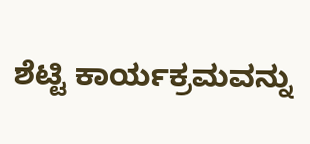ಶೆಟ್ಟಿ ಕಾರ್ಯಕ್ರಮವನ್ನು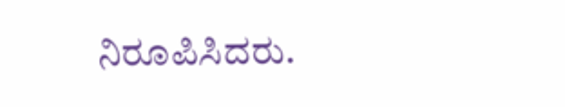ನಿರೂಪಿಸಿದರು.